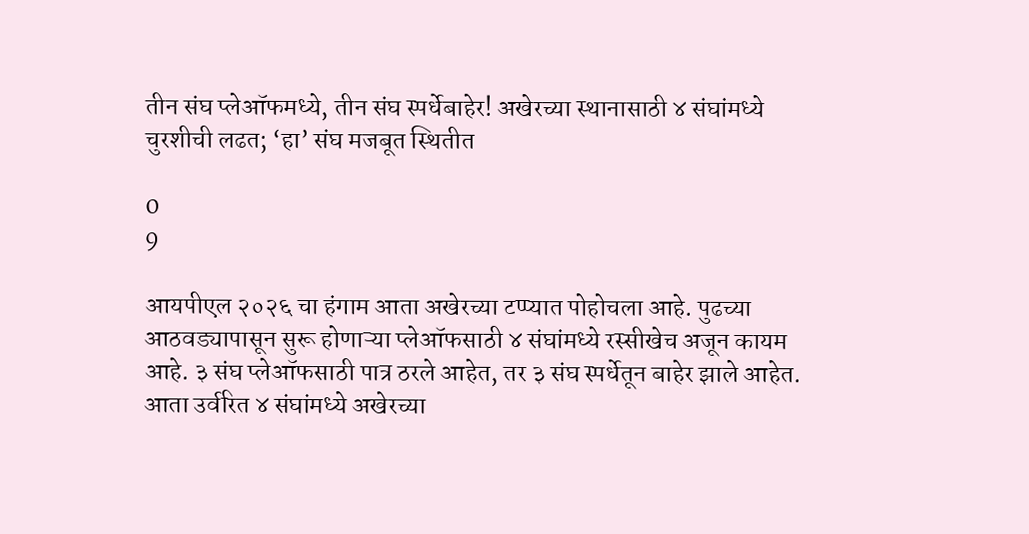तीन संघ प्लेऑफमध्ये, तीन संघ स्पर्धेबाहेर! अखेरच्या स्थानासाठी ४ संघांमध्ये चुरशीची लढत; ‘हा’ संघ मजबूत स्थितीत

0
9

आयपीएल २०२६ चा हंगाम आता अखेरच्या टप्प्यात पोहोचला आहे. पुढच्या आठवड्यापासून सुरू होणाऱ्या प्लेऑफसाठी ४ संघांमध्ये रस्सीखेच अजून कायम आहे. ३ संघ प्लेऑफसाठी पात्र ठरले आहेत, तर ३ संघ स्पर्धेतून बाहेर झाले आहेत. आता उर्वरित ४ संघांमध्ये अखेरच्या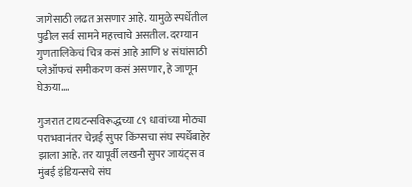जागेसाठी लढत असणार आहे. यामुळे स्पर्धेतील पुढील सर्व सामने महत्त्वाचे असतील. दरम्यान गुणतालिकेचं चित्र कसं आहे आणि ४ संघांसाठी प्लेऑफचं समीकरण कसं असणार, हे जाणून घेऊया….

गुजरात टायटन्सविरूद्धच्या ८९ धावांच्या मोठ्या पराभवानंतर चेन्नई सुपर किंग्सचा संघ स्पर्धेबाहेर झाला आहे. तर यापूर्वी लखनौ सुपर जायंट्स व मुंबई इंडियन्सचे संघ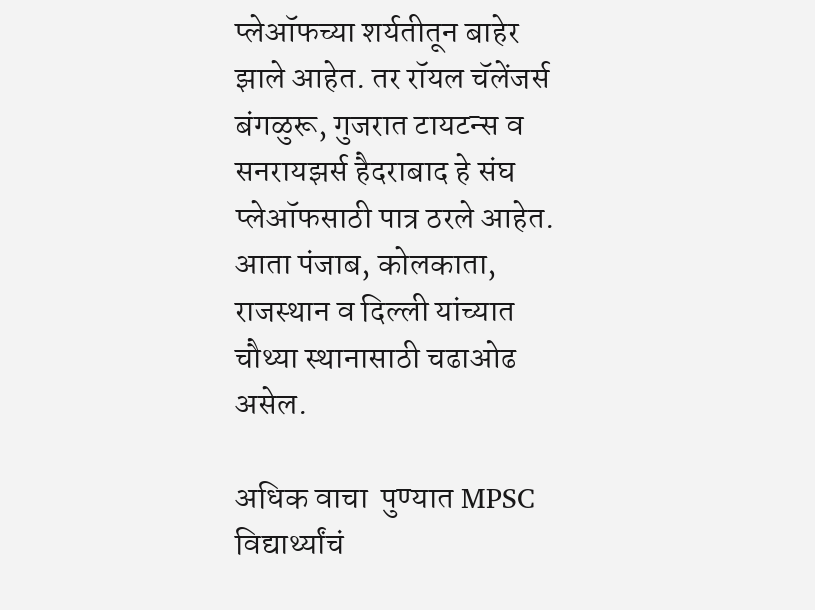प्लेऑफच्या शर्यतीतून बाहेर झाले आहेत. तर रॉयल चॅलेंजर्स बंगळुरू, गुजरात टायटन्स व सनरायझर्स हैदराबाद हे संघ प्लेऑफसाठी पात्र ठरले आहेत. आता पंजाब, कोलकाता, राजस्थान व दिल्ली यांच्यात चौथ्या स्थानासाठी चढाओढ असेल.

अधिक वाचा  पुण्यात MPSC विद्यार्थ्यांचं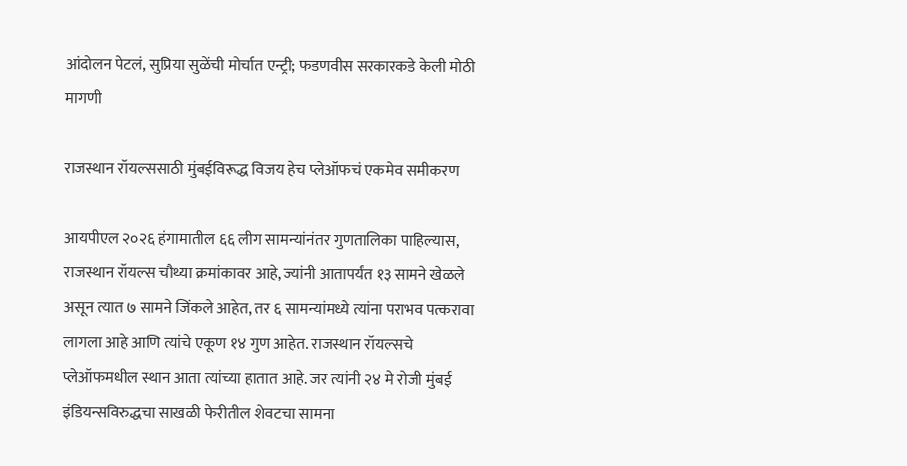आंदोलन पेटलं, सुप्रिया सुळेंची मोर्चात एन्ट्री; फडणवीस सरकारकडे केली मोठी मागणी

राजस्थान रॉयल्ससाठी मुंबईविरूद्ध विजय हेच प्लेऑफचं एकमेव समीकरण

आयपीएल २०२६ हंगामातील ६६ लीग सामन्यांनंतर गुणतालिका पाहिल्यास, राजस्थान रॉयल्स चौथ्या क्रमांकावर आहे, ज्यांनी आतापर्यंत १३ सामने खेळले असून त्यात ७ सामने जिंकले आहेत, तर ६ सामन्यांमध्ये त्यांना पराभव पत्करावा लागला आहे आणि त्यांचे एकूण १४ गुण आहेत. राजस्थान रॉयल्सचे प्लेऑफमधील स्थान आता त्यांच्या हातात आहे. जर त्यांनी २४ मे रोजी मुंबई इंडियन्सविरुद्धचा साखळी फेरीतील शेवटचा सामना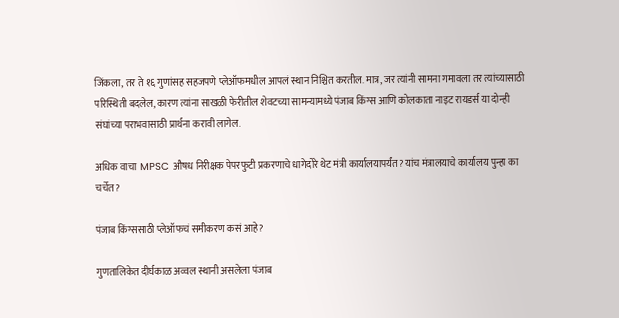जिंकला, तर ते १६ गुणांसह सहजपणे प्लेऑफमधील आपलं स्थान निश्चित करतील. मात्र, जर त्यांनी सामना गमावला तर त्यांच्यासाठी परिस्थिती बदलेल, कारण त्यांना साखळी फेरीतील शेवटच्या सामन्यामध्ये पंजाब किंग्स आणि कोलकाता नाइट रायडर्स या दोन्ही संघांच्या पराभवासाठी प्रार्थना करावी लागेल.

अधिक वाचा  MPSC औषध निरीक्षक पेपरफुटी प्रकरणाचे धागेदोरे थेट मंत्री कार्यालयापर्यंत? यांच मंत्रालयाचे कार्यालय पुन्हा का चर्चेत?

पंजाब किंग्ससाठी प्लेऑफचं समीकरण कसं आहे?

गुणतालिकेत दीर्घकाळ अव्वल स्थानी असलेला पंजाब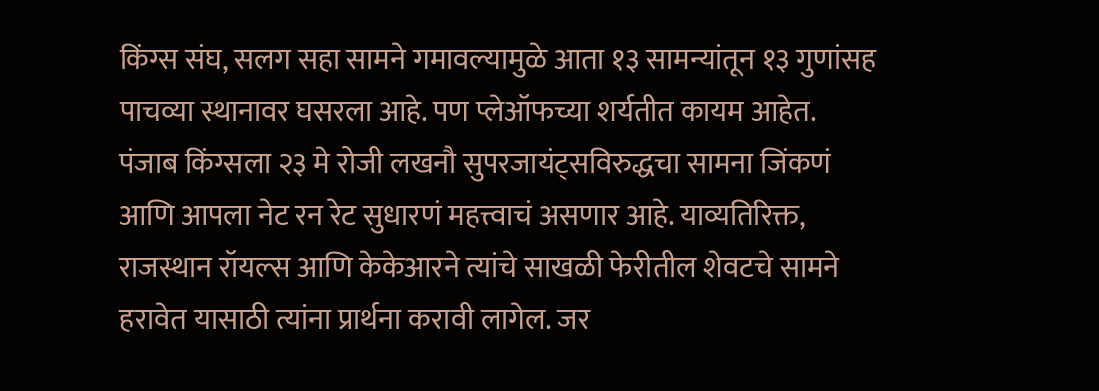किंग्स संघ, सलग सहा सामने गमावल्यामुळे आता १३ सामन्यांतून १३ गुणांसह पाचव्या स्थानावर घसरला आहे. पण प्लेऑफच्या शर्यतीत कायम आहेत. पंजाब किंग्सला २३ मे रोजी लखनौ सुपरजायंट्सविरुद्धचा सामना जिंकणं आणि आपला नेट रन रेट सुधारणं महत्त्वाचं असणार आहे. याव्यतिरिक्त, राजस्थान रॉयल्स आणि केकेआरने त्यांचे साखळी फेरीतील शेवटचे सामने हरावेत यासाठी त्यांना प्रार्थना करावी लागेल. जर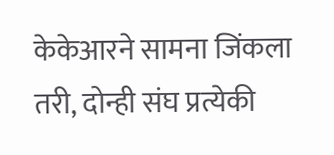केकेआरने सामना जिंकला तरी, दोन्ही संघ प्रत्येकी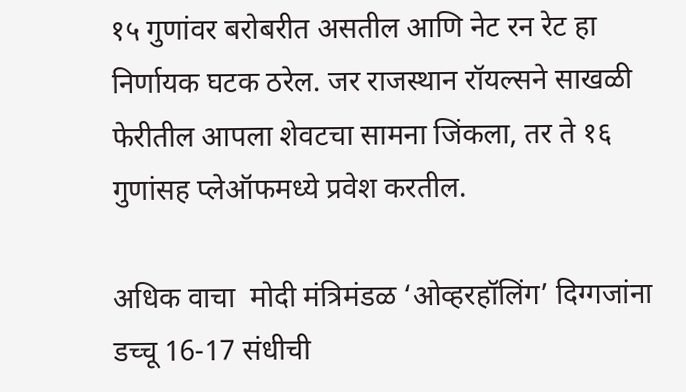१५ गुणांवर बरोबरीत असतील आणि नेट रन रेट हा निर्णायक घटक ठरेल. जर राजस्थान रॉयल्सने साखळी फेरीतील आपला शेवटचा सामना जिंकला, तर ते १६ गुणांसह प्लेऑफमध्ये प्रवेश करतील.

अधिक वाचा  मोदी मंत्रिमंडळ ‘ओव्हरहॉलिंग’ दिग्गजांना डच्चू 16-17 संधीची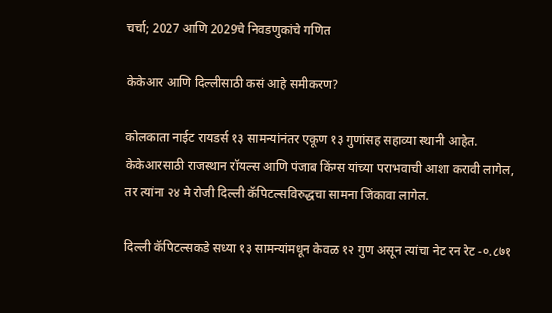चर्चा; 2027 आणि 2029चे निवडणुकांचे गणित

केकेआर आणि दिल्लीसाठी कसं आहे समीकरण?

कोलकाता नाईट रायडर्स १३ सामन्यांनंतर एकूण १३ गुणांसह सहाव्या स्थानी आहेत. केकेआरसाठी राजस्थान रॉयल्स आणि पंजाब किंग्स यांच्या पराभवाची आशा करावी लागेल, तर त्यांना २४ मे रोजी दिल्ली कॅपिटल्सविरुद्धचा सामना जिंकावा लागेल.

दिल्ली कॅपिटल्सकडे सध्या १३ सामन्यांमधून केवळ १२ गुण असून त्यांचा नेट रन रेट -०.८७१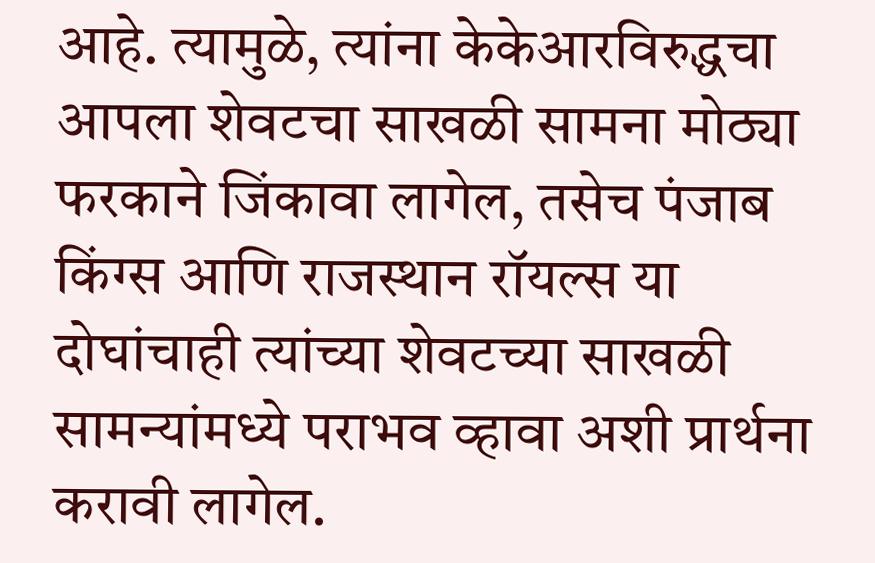आहे. त्यामुळे, त्यांना केकेआरविरुद्धचा आपला शेवटचा साखळी सामना मोठ्या फरकाने जिंकावा लागेल, तसेच पंजाब किंग्स आणि राजस्थान रॉयल्स या दोघांचाही त्यांच्या शेवटच्या साखळी सामन्यांमध्ये पराभव व्हावा अशी प्रार्थना करावी लागेल.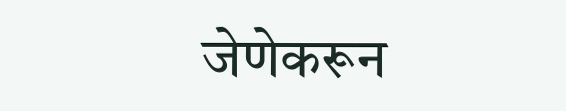जेणेकरून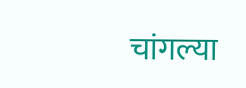चांगल्या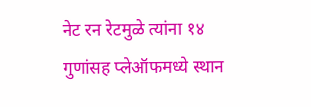नेट रन रेटमुळे त्यांना १४ गुणांसह प्लेऑफमध्ये स्थान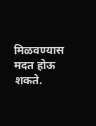मिळवण्यास मदत होऊ शकते.